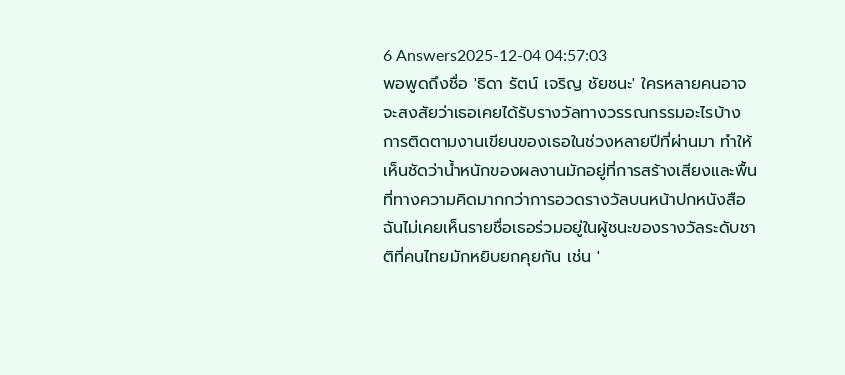6 Answers2025-12-04 04:57:03
พอพูดถึงชื่อ 'ธิดา รัตน์ เจริญ ชัยชนะ' ใครหลายคนอาจจะสงสัยว่าเธอเคยได้รับรางวัลทางวรรณกรรมอะไรบ้าง
การติดตามงานเขียนของเธอในช่วงหลายปีที่ผ่านมา ทำให้เห็นชัดว่าน้ำหนักของผลงานมักอยู่ที่การสร้างเสียงและพื้นที่ทางความคิดมากกว่าการอวดรางวัลบนหน้าปกหนังสือ ฉันไม่เคยเห็นรายชื่อเธอร่วมอยู่ในผู้ชนะของรางวัลระดับชาติที่คนไทยมักหยิบยกคุยกัน เช่น '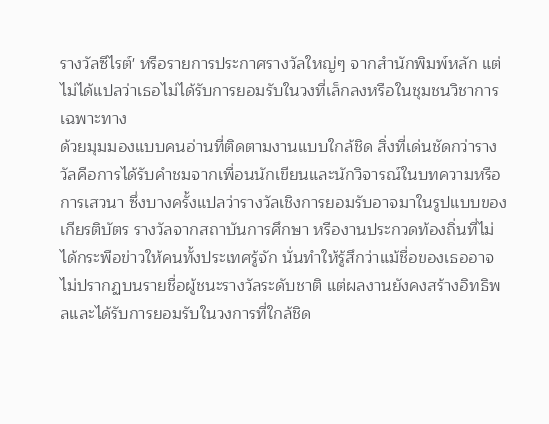รางวัลซีไรต์' หรือรายการประกาศรางวัลใหญ่ๆ จากสำนักพิมพ์หลัก แต่ไม่ได้แปลว่าเธอไม่ได้รับการยอมรับในวงที่เล็กลงหรือในชุมชนวิชาการเฉพาะทาง
ด้วยมุมมองแบบคนอ่านที่ติดตามงานแบบใกล้ชิด สิ่งที่เด่นชัดกว่ารางวัลคือการได้รับคำชมจากเพื่อนนักเขียนและนักวิจารณ์ในบทความหรือการเสวนา ซึ่งบางครั้งแปลว่ารางวัลเชิงการยอมรับอาจมาในรูปแบบของเกียรติบัตร รางวัลจากสถาบันการศึกษา หรืองานประกวดท้องถิ่นที่ไม่ได้กระพือข่าวให้คนทั้งประเทศรู้จัก นั่นทำให้รู้สึกว่าแม้ชื่อของเธออาจไม่ปรากฏบนรายชื่อผู้ชนะรางวัลระดับชาติ แต่ผลงานยังคงสร้างอิทธิพลและได้รับการยอมรับในวงการที่ใกล้ชิด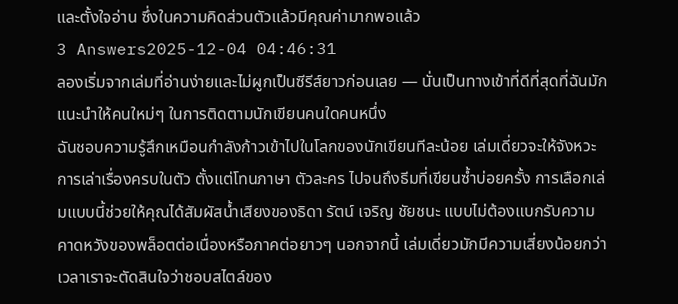และตั้งใจอ่าน ซึ่งในความคิดส่วนตัวแล้วมีคุณค่ามากพอแล้ว
3 Answers2025-12-04 04:46:31
ลองเริ่มจากเล่มที่อ่านง่ายและไม่ผูกเป็นซีรีส์ยาวก่อนเลย — นั่นเป็นทางเข้าที่ดีที่สุดที่ฉันมักแนะนำให้คนใหม่ๆ ในการติดตามนักเขียนคนใดคนหนึ่ง
ฉันชอบความรู้สึกเหมือนกำลังก้าวเข้าไปในโลกของนักเขียนทีละน้อย เล่มเดี่ยวจะให้จังหวะการเล่าเรื่องครบในตัว ตั้งแต่โทนภาษา ตัวละคร ไปจนถึงธีมที่เขียนซ้ำบ่อยครั้ง การเลือกเล่มแบบนี้ช่วยให้คุณได้สัมผัสน้ำเสียงของธิดา รัตน์ เจริญ ชัยชนะ แบบไม่ต้องแบกรับความคาดหวังของพล็อตต่อเนื่องหรือภาคต่อยาวๆ นอกจากนี้ เล่มเดี่ยวมักมีความเสี่ยงน้อยกว่าเวลาเราจะตัดสินใจว่าชอบสไตล์ของ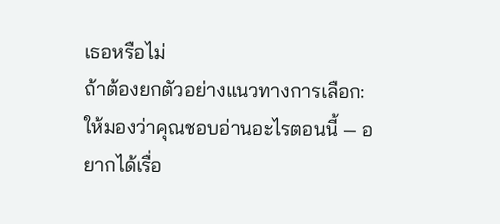เธอหรือไม่
ถ้าต้องยกตัวอย่างแนวทางการเลือก: ให้มองว่าคุณชอบอ่านอะไรตอนนี้ — อยากได้เรื่อ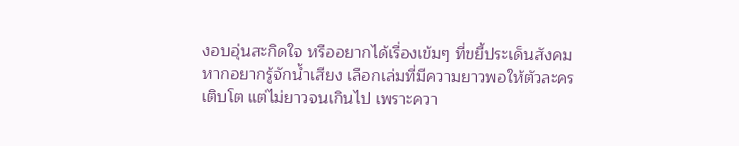งอบอุ่นสะกิดใจ หรืออยากได้เรื่องเข้มๆ ที่ขยี้ประเด็นสังคม หากอยากรู้จักน้ำเสียง เลือกเล่มที่มีความยาวพอให้ตัวละครเติบโต แต่ไม่ยาวจนเกินไป เพราะควา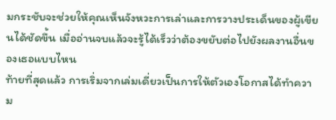มกระชับจะช่วยให้คุณเห็นจังหวะการเล่าและการวางประเด็นของผู้เขียนได้ชัดขึ้น เมื่ออ่านจบแล้วจะรู้ได้เร็วว่าต้องขยับต่อไปยังผลงานอื่นของเธอแบบไหน
ท้ายที่สุดแล้ว การเริ่มจากเล่มเดี่ยวเป็นการให้ตัวเองโอกาสได้ทำความ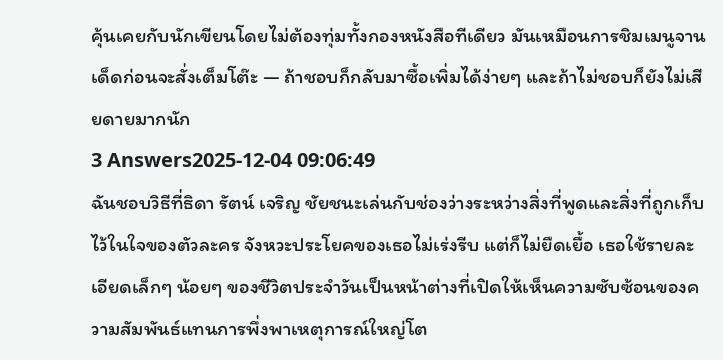คุ้นเคยกับนักเขียนโดยไม่ต้องทุ่มทั้งกองหนังสือทีเดียว มันเหมือนการชิมเมนูจานเด็ดก่อนจะสั่งเต็มโต๊ะ — ถ้าชอบก็กลับมาซื้อเพิ่มได้ง่ายๆ และถ้าไม่ชอบก็ยังไม่เสียดายมากนัก
3 Answers2025-12-04 09:06:49
ฉันชอบวิธีที่ธิดา รัตน์ เจริญ ชัยชนะเล่นกับช่องว่างระหว่างสิ่งที่พูดและสิ่งที่ถูกเก็บไว้ในใจของตัวละคร จังหวะประโยคของเธอไม่เร่งรีบ แต่ก็ไม่ยืดเยื้อ เธอใช้รายละเอียดเล็กๆ น้อยๆ ของชีวิตประจำวันเป็นหน้าต่างที่เปิดให้เห็นความซับซ้อนของความสัมพันธ์แทนการพึ่งพาเหตุการณ์ใหญ่โต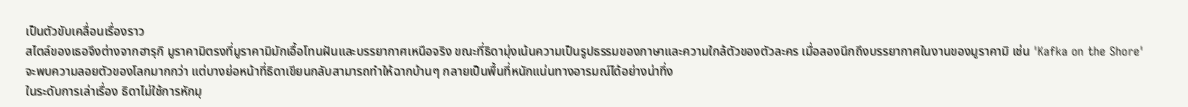เป็นตัวขับเคลื่อนเรื่องราว
สไตล์ของเธอจึงต่างจากฮารุกิ มูราคามิตรงที่มูราคามิมักเอื้อโทนฝันและบรรยากาศเหนือจริง ขณะที่ธิดามุ่งเน้นความเป็นรูปธรรมของภาษาและความใกล้ตัวของตัวละคร เมื่อลองนึกถึงบรรยากาศในงานของมูราคามิ เช่น 'Kafka on the Shore' จะพบความลอยตัวของโลกมากกว่า แต่บางย่อหน้าที่ธิดาเขียนกลับสามารถทำให้ฉากบ้านๆ กลายเป็นพื้นที่หนักแน่นทางอารมณ์ได้อย่างน่าทึ่ง
ในระดับการเล่าเรื่อง ธิดาไม่ใช้การหักมุ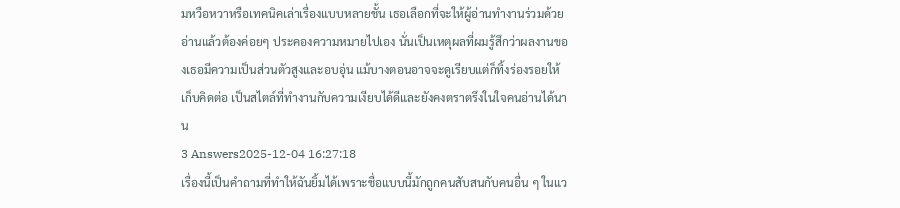มหวือหวาหรือเทคนิคเล่าเรื่องแบบหลายชั้น เธอเลือกที่จะให้ผู้อ่านทำงานร่วมด้วย อ่านแล้วต้องค่อยๆ ประคองความหมายไปเอง นั่นเป็นเหตุผลที่ผมรู้สึกว่าผลงานของเธอมีความเป็นส่วนตัวสูงและอบอุ่น แม้บางตอนอาจจะดูเรียบแต่ก็ทิ้งร่องรอยให้เก็บคิดต่อ เป็นสไตล์ที่ทำงานกับความเงียบได้ดีและยังคงตราตรึงในใจคนอ่านได้นาน
3 Answers2025-12-04 16:27:18
เรื่องนี้เป็นคำถามที่ทำให้ฉันยิ้มได้เพราะชื่อแบบนี้มักถูกคนสับสนกับคนอื่น ๆ ในแว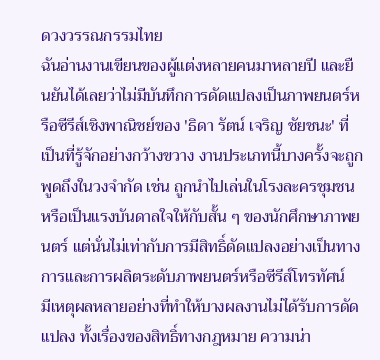ดวงวรรณกรรมไทย
ฉันอ่านงานเขียนของผู้แต่งหลายคนมาหลายปี และยืนยันได้เลยว่าไม่มีบันทึกการดัดแปลงเป็นภาพยนตร์หรือซีรีส์เชิงพาณิชย์ของ 'ธิดา รัตน์ เจริญ ชัยชนะ' ที่เป็นที่รู้จักอย่างกว้างขวาง งานประเภทนี้บางครั้งจะถูกพูดถึงในวงจำกัด เช่น ถูกนำไปเล่นในโรงละครชุมชนหรือเป็นแรงบันดาลใจให้กับสั้น ๆ ของนักศึกษาภาพยนตร์ แต่นั่นไม่เท่ากับการมีสิทธิ์ดัดแปลงอย่างเป็นทางการและการผลิตระดับภาพยนตร์หรือซีรีส์โทรทัศน์
มีเหตุผลหลายอย่างที่ทำให้บางผลงานไม่ได้รับการดัดแปลง ทั้งเรื่องของสิทธิ์ทางกฎหมาย ความน่า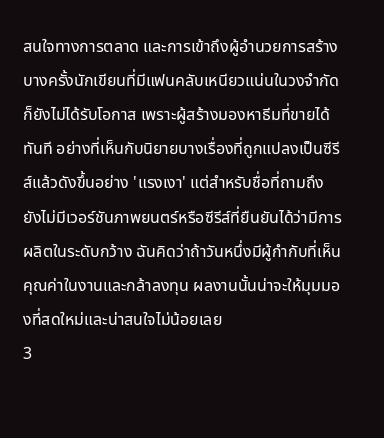สนใจทางการตลาด และการเข้าถึงผู้อำนวยการสร้าง บางครั้งนักเขียนที่มีแฟนคลับเหนียวแน่นในวงจำกัดก็ยังไม่ได้รับโอกาส เพราะผู้สร้างมองหาธีมที่ขายได้ทันที อย่างที่เห็นกับนิยายบางเรื่องที่ถูกแปลงเป็นซีรีส์แล้วดังขึ้นอย่าง 'แรงเงา' แต่สำหรับชื่อที่ถามถึง ยังไม่มีเวอร์ชันภาพยนตร์หรือซีรีส์ที่ยืนยันได้ว่ามีการผลิตในระดับกว้าง ฉันคิดว่าถ้าวันหนึ่งมีผู้กำกับที่เห็นคุณค่าในงานและกล้าลงทุน ผลงานนั้นน่าจะให้มุมมองที่สดใหม่และน่าสนใจไม่น้อยเลย
3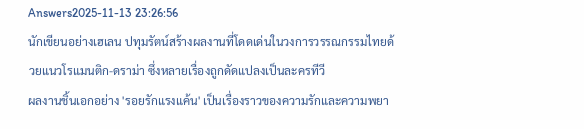Answers2025-11-13 23:26:56
นักเขียนอย่างเฮเลน ปทุมรัตน์สร้างผลงานที่โดดเด่นในวงการวรรณกรรมไทยด้วยแนวโรแมนติก-ดราม่า ซึ่งหลายเรื่องถูกดัดแปลงเป็นละครทีวี
ผลงานชิ้นเอกอย่าง 'รอยรักแรงแค้น' เป็นเรื่องราวของความรักและความพยา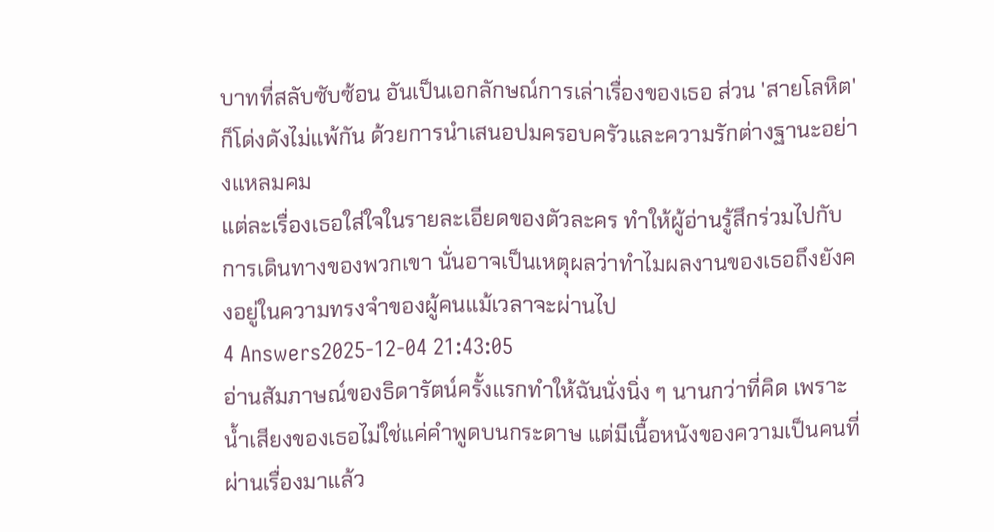บาทที่สลับซับซ้อน อันเป็นเอกลักษณ์การเล่าเรื่องของเธอ ส่วน 'สายโลหิต' ก็โด่งดังไม่แพ้กัน ด้วยการนำเสนอปมครอบครัวและความรักต่างฐานะอย่างแหลมคม
แต่ละเรื่องเธอใส่ใจในรายละเอียดของตัวละคร ทำให้ผู้อ่านรู้สึกร่วมไปกับการเดินทางของพวกเขา นั่นอาจเป็นเหตุผลว่าทำไมผลงานของเธอถึงยังคงอยู่ในความทรงจำของผู้คนแม้เวลาจะผ่านไป
4 Answers2025-12-04 21:43:05
อ่านสัมภาษณ์ของธิดารัตน์ครั้งแรกทำให้ฉันนั่งนิ่ง ๆ นานกว่าที่คิด เพราะน้ำเสียงของเธอไม่ใช่แค่คำพูดบนกระดาษ แต่มีเนื้อหนังของความเป็นคนที่ผ่านเรื่องมาแล้ว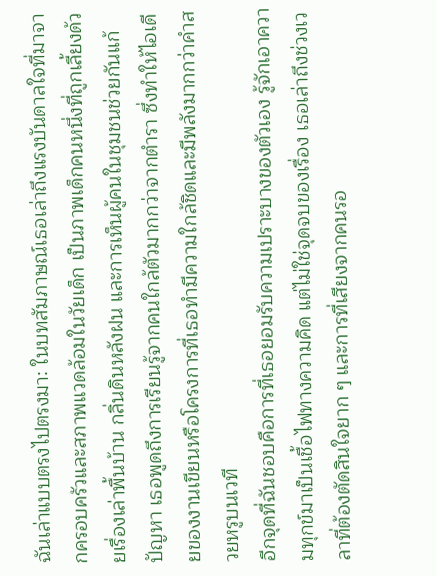ฉันเล่าแบบตรงไปตรงมา: ในบทสัมภาษณ์เธอเล่าถึงแรงบันดาลใจที่มาจากครอบครัวและสภาพแวดล้อมในวัยเด็ก เป็นภาพเด็กคนหนึ่งที่ถูกเลี้ยงด้วยเรื่องเล่าพื้นบ้าน กลิ่นดินหลังฝน และการเห็นผู้คนในชุมชนช่วยกันแก้ปัญหา เธอพูดถึงการเรียนรู้จากคนใกล้ตัวมากกว่าจากตำรา ซึ่งทำให้ไอเดียของงานเขียนหรือโครงการที่เธอทำมีความใกล้ชิดและมีพลังมากกว่าคำสวยหรูบนเวที
อีกจุดที่ฉันชอบคือการที่เธอยอมรับความเปราะบางของตัวเอง รู้จักเอาความทุกข์มาเป็นเชื้อไฟทางความคิด แต่ไม่ใช่จุดจบของเรื่อง เธอเล่าถึงช่วงเวลาที่ต้องตัดสินใจยาก ๆ และการที่เสียงจากคนรอ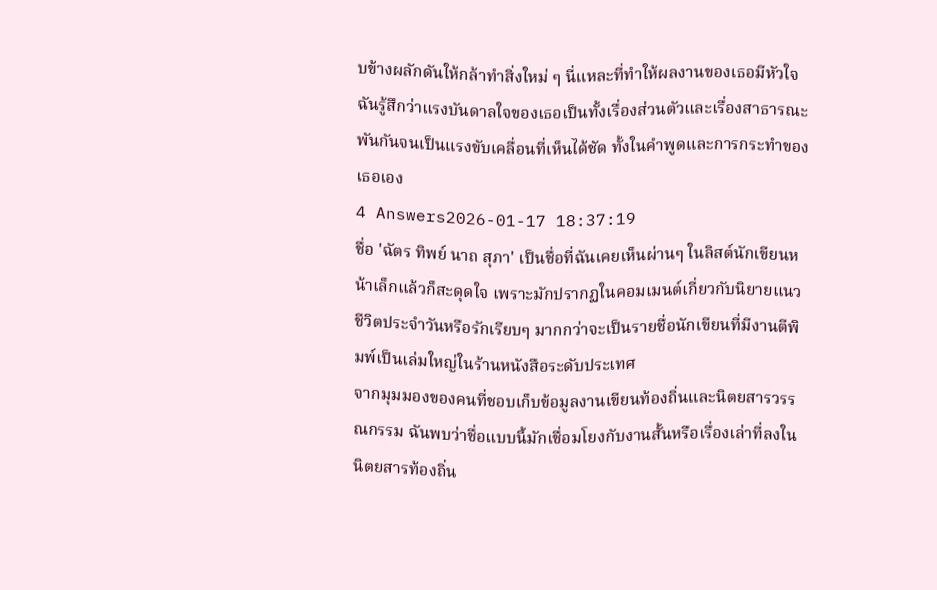บข้างผลักดันให้กล้าทำสิ่งใหม่ ๆ นี่แหละที่ทำให้ผลงานของเธอมีหัวใจ ฉันรู้สึกว่าแรงบันดาลใจของเธอเป็นทั้งเรื่องส่วนตัวและเรื่องสาธารณะ พันกันจนเป็นแรงขับเคลื่อนที่เห็นได้ชัด ทั้งในคำพูดและการกระทำของเธอเอง
4 Answers2026-01-17 18:37:19
ชื่อ 'ฉัตร ทิพย์ นาถ สุภา' เป็นชื่อที่ฉันเคยเห็นผ่านๆ ในลิสต์นักเขียนหน้าเล็กแล้วก็สะดุดใจ เพราะมักปรากฏในคอมเมนต์เกี่ยวกับนิยายแนวชีวิตประจำวันหรือรักเรียบๆ มากกว่าจะเป็นรายชื่อนักเขียนที่มีงานตีพิมพ์เป็นเล่มใหญ่ในร้านหนังสือระดับประเทศ
จากมุมมองของคนที่ชอบเก็บข้อมูลงานเขียนท้องถิ่นและนิตยสารวรรณกรรม ฉันพบว่าชื่อแบบนี้มักเชื่อมโยงกับงานสั้นหรือเรื่องเล่าที่ลงในนิตยสารท้องถิ่น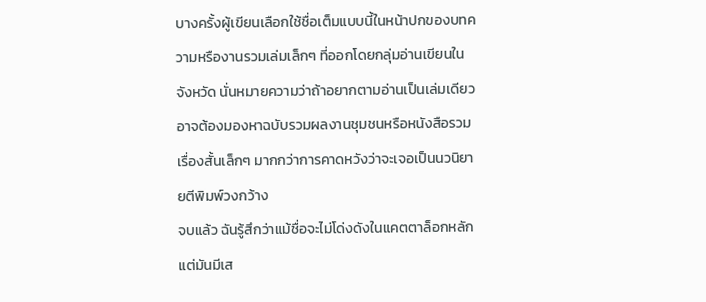บางครั้งผู้เขียนเลือกใช้ชื่อเต็มแบบนี้ในหน้าปกของบทความหรืองานรวมเล่มเล็กๆ ที่ออกโดยกลุ่มอ่านเขียนในจังหวัด นั่นหมายความว่าถ้าอยากตามอ่านเป็นเล่มเดียว อาจต้องมองหาฉบับรวมผลงานชุมชนหรือหนังสือรวมเรื่องสั้นเล็กๆ มากกว่าการคาดหวังว่าจะเจอเป็นนวนิยายตีพิมพ์วงกว้าง
จบแล้ว ฉันรู้สึกว่าแม้ชื่อจะไม่โด่งดังในแคตตาล็อกหลัก แต่มันมีเส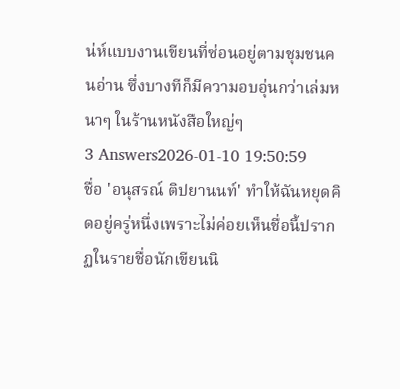น่ห์แบบงานเขียนที่ซ่อนอยู่ตามชุมชนคนอ่าน ซึ่งบางทีก็มีความอบอุ่นกว่าเล่มหนาๆ ในร้านหนังสือใหญ่ๆ
3 Answers2026-01-10 19:50:59
ชื่อ 'อนุสรณ์ ติปยานนท์' ทำให้ฉันหยุดคิดอยู่ครู่หนึ่งเพราะไม่ค่อยเห็นชื่อนี้ปรากฏในรายชื่อนักเขียนนิ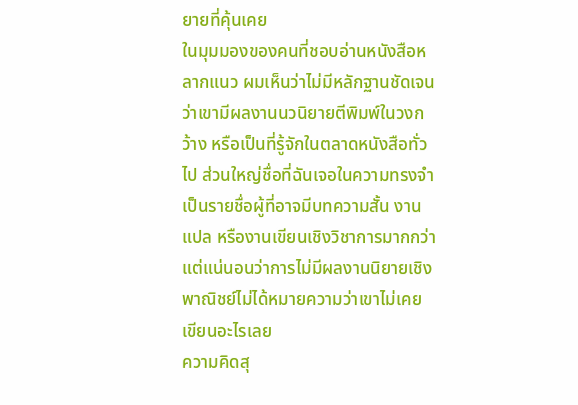ยายที่คุ้นเคย
ในมุมมองของคนที่ชอบอ่านหนังสือหลากแนว ผมเห็นว่าไม่มีหลักฐานชัดเจนว่าเขามีผลงานนวนิยายตีพิมพ์ในวงกว้าง หรือเป็นที่รู้จักในตลาดหนังสือทั่วไป ส่วนใหญ่ชื่อที่ฉันเจอในความทรงจำเป็นรายชื่อผู้ที่อาจมีบทความสั้น งานแปล หรืองานเขียนเชิงวิชาการมากกว่า แต่แน่นอนว่าการไม่มีผลงานนิยายเชิงพาณิชย์ไม่ได้หมายความว่าเขาไม่เคยเขียนอะไรเลย
ความคิดสุ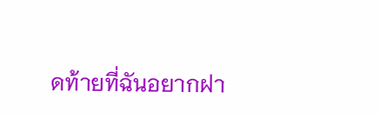ดท้ายที่ฉันอยากฝา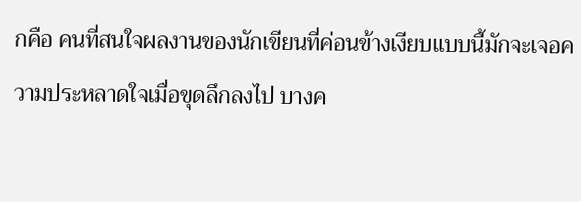กคือ คนที่สนใจผลงานของนักเขียนที่ค่อนข้างเงียบแบบนี้มักจะเจอความประหลาดใจเมื่อขุดลึกลงไป บางค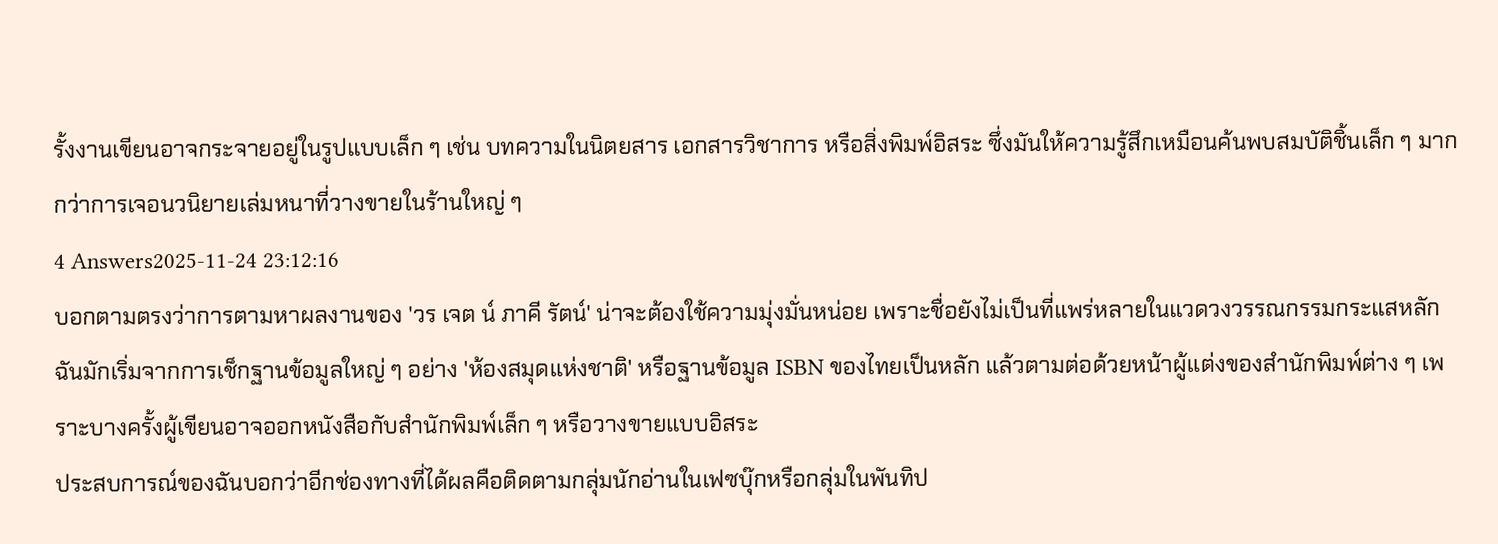รั้งงานเขียนอาจกระจายอยู่ในรูปแบบเล็ก ๆ เช่น บทความในนิตยสาร เอกสารวิชาการ หรือสิ่งพิมพ์อิสระ ซึ่งมันให้ความรู้สึกเหมือนค้นพบสมบัติชิ้นเล็ก ๆ มากกว่าการเจอนวนิยายเล่มหนาที่วางขายในร้านใหญ่ ๆ
4 Answers2025-11-24 23:12:16
บอกตามตรงว่าการตามหาผลงานของ 'วร เจต น์ ภาคี รัตน์' น่าจะต้องใช้ความมุ่งมั่นหน่อย เพราะชื่อยังไม่เป็นที่แพร่หลายในแวดวงวรรณกรรมกระแสหลัก ฉันมักเริ่มจากการเช็กฐานข้อมูลใหญ่ ๆ อย่าง 'ห้องสมุดแห่งชาติ' หรือฐานข้อมูล ISBN ของไทยเป็นหลัก แล้วตามต่อด้วยหน้าผู้แต่งของสำนักพิมพ์ต่าง ๆ เพราะบางครั้งผู้เขียนอาจออกหนังสือกับสำนักพิมพ์เล็ก ๆ หรือวางขายแบบอิสระ
ประสบการณ์ของฉันบอกว่าอีกช่องทางที่ได้ผลคือติดตามกลุ่มนักอ่านในเฟซบุ๊กหรือกลุ่มในพันทิป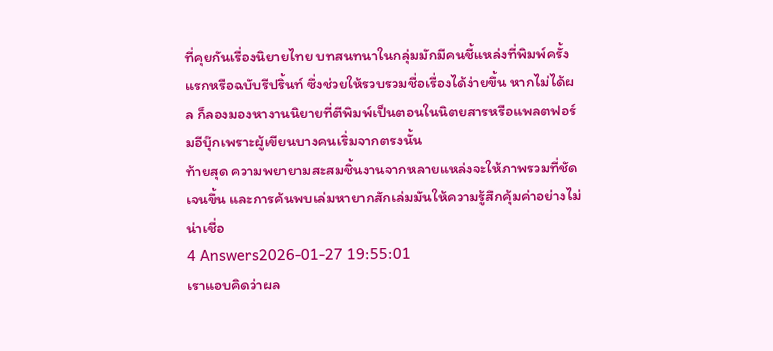ที่คุยกันเรื่องนิยายไทย บทสนทนาในกลุ่มมักมีคนชี้แหล่งที่พิมพ์ครั้งแรกหรือฉบับรีปริ้นท์ ซึ่งช่วยให้รวบรวมชื่อเรื่องได้ง่ายขึ้น หากไม่ได้ผล ก็ลองมองหางานนิยายที่ตีพิมพ์เป็นตอนในนิตยสารหรือแพลตฟอร์มอีบุ๊กเพราะผู้เขียนบางคนเริ่มจากตรงนั้น
ท้ายสุด ความพยายามสะสมชิ้นงานจากหลายแหล่งจะให้ภาพรวมที่ชัดเจนขึ้น และการค้นพบเล่มหายากสักเล่มมันให้ความรู้สึกคุ้มค่าอย่างไม่น่าเชื่อ
4 Answers2026-01-27 19:55:01
เราแอบคิดว่าผล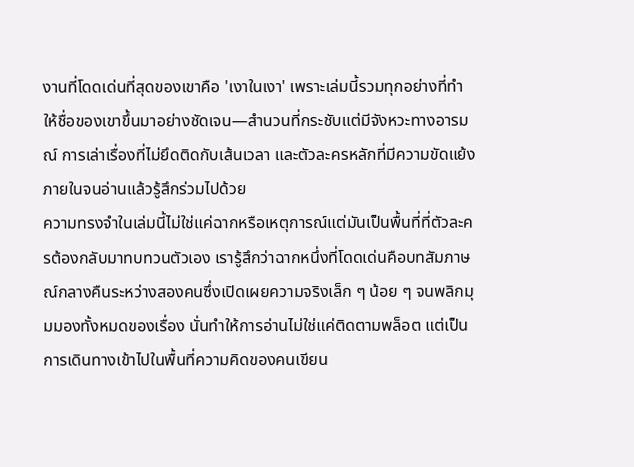งานที่โดดเด่นที่สุดของเขาคือ 'เงาในเงา' เพราะเล่มนี้รวมทุกอย่างที่ทำให้ชื่อของเขาขึ้นมาอย่างชัดเจน—สำนวนที่กระชับแต่มีจังหวะทางอารมณ์ การเล่าเรื่องที่ไม่ยึดติดกับเส้นเวลา และตัวละครหลักที่มีความขัดแย้งภายในจนอ่านแล้วรู้สึกร่วมไปด้วย
ความทรงจำในเล่มนี้ไม่ใช่แค่ฉากหรือเหตุการณ์แต่มันเป็นพื้นที่ที่ตัวละครต้องกลับมาทบทวนตัวเอง เรารู้สึกว่าฉากหนึ่งที่โดดเด่นคือบทสัมภาษณ์กลางคืนระหว่างสองคนซึ่งเปิดเผยความจริงเล็ก ๆ น้อย ๆ จนพลิกมุมมองทั้งหมดของเรื่อง นั่นทำให้การอ่านไม่ใช่แค่ติดตามพล็อต แต่เป็นการเดินทางเข้าไปในพื้นที่ความคิดของคนเขียน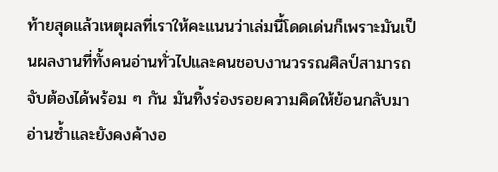ท้ายสุดแล้วเหตุผลที่เราให้คะแนนว่าเล่มนี้โดดเด่นก็เพราะมันเป็นผลงานที่ทั้งคนอ่านทั่วไปและคนชอบงานวรรณศิลป์สามารถจับต้องได้พร้อม ๆ กัน มันทิ้งร่องรอยความคิดให้ย้อนกลับมาอ่านซ้ำและยังคงค้างอ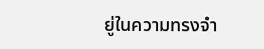ยู่ในความทรงจำ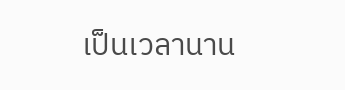เป็นเวลานาน